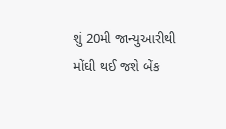શું 20મી જાન્યુઆરીથી મોંઘી થઈ જશે બેંક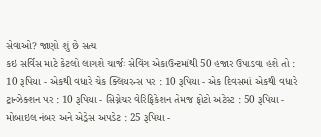સેવાઓ? જાણો શું છે સત્ય
કઇ સર્વિસ માટે કેટલો લાગશે ચાર્જઃ સેવિંગ એકાઉન્ટમાંથી 50 હજાર ઉપાડવા હશે તો : 10 રૂપિયા - એકથી વધારે ચેક ક્લિયરન્સ પર : 10 રૂપિયા - એક દિવસમાં એકથી વધારે ટ્રાન્ઝેક્શન પર : 10 રૂપિયા - સિગ્નેચર વેરિફિકેશન તેમજ ફોટો અટેસ્ટ : 50 રૂપિયા - મોબાઇલ નંબર અને એડ્રેસ અપડેટ : 25 રૂપિયા -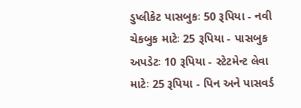ડુપ્લીકેટ પાસબુકઃ 50 રૂપિયા - નવી ચેકબુક માટેઃ 25 રૂપિયા - પાસબુક અપડેટઃ 10 રૂપિયા - સ્ટેટમેન્ટ લેવા માટેઃ 25 રૂપિયા - પિન અને પાસવર્ડ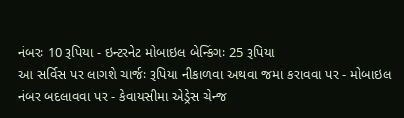નંબરઃ 10 રૂપિયા - ઇન્ટરનેટ મોબાઇલ બેન્કિંગઃ 25 રૂપિયા
આ સર્વિસ પર લાગશે ચાર્જઃ રૂપિયા નીકાળવા અથવા જમા કરાવવા પર - મોબાઇલ નંબર બદલાવવા પર - કેવાયસીમા એડ્રેસ ચેન્જ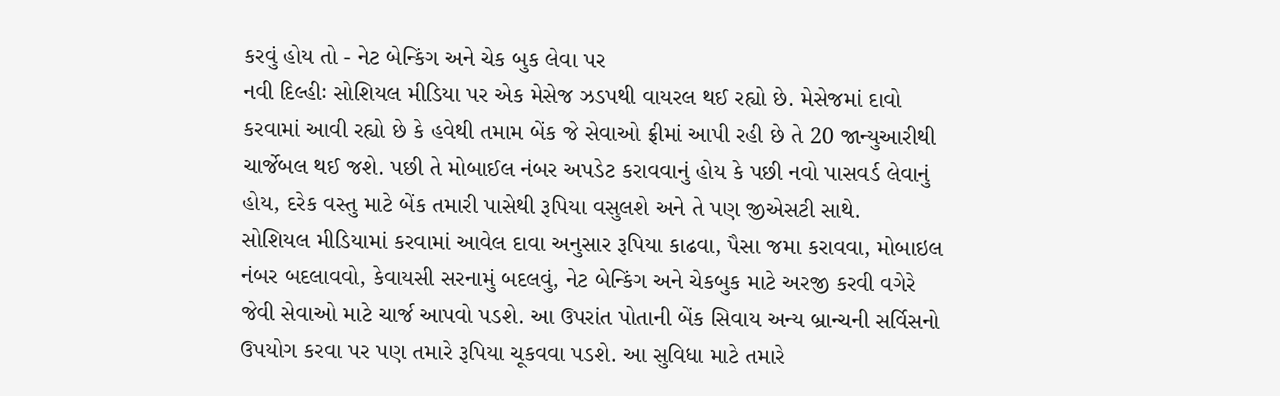કરવું હોય તો - નેટ બેન્કિંગ અને ચેક બુક લેવા પર
નવી દિલ્હીઃ સોશિયલ મીડિયા પર એક મેસેજ ઝડપથી વાયરલ થઈ રહ્યો છે. મેસેજમાં દાવો કરવામાં આવી રહ્યો છે કે હવેથી તમામ બેંક જે સેવાઓ ફ્રીમાં આપી રહી છે તે 20 જાન્યુઆરીથી ચાર્જેબલ થઈ જશે. પછી તે મોબાઈલ નંબર અપડેટ કરાવવાનું હોય કે પછી નવો પાસવર્ડ લેવાનું હોય, દરેક વસ્તુ માટે બેંક તમારી પાસેથી રૂપિયા વસુલશે અને તે પણ જીએસટી સાથે.
સોશિયલ મીડિયામાં કરવામાં આવેલ દાવા અનુસાર રૂપિયા કાઢવા, પૈસા જમા કરાવવા, મોબાઇલ નંબર બદલાવવો, કેવાયસી સરનામું બદલવું, નેટ બેન્કિંગ અને ચેકબુક માટે અરજી કરવી વગેરે જેવી સેવાઓ માટે ચાર્જ આપવો પડશે. આ ઉપરાંત પોતાની બેંક સિવાય અન્ય બ્રાન્ચની સર્વિસનો ઉપયોગ કરવા પર પણ તમારે રૂપિયા ચૂકવવા પડશે. આ સુવિધા માટે તમારે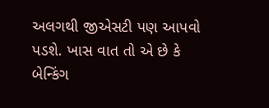અલગથી જીએસટી પણ આપવો પડશે. ખાસ વાત તો એ છે કે બેન્કિંગ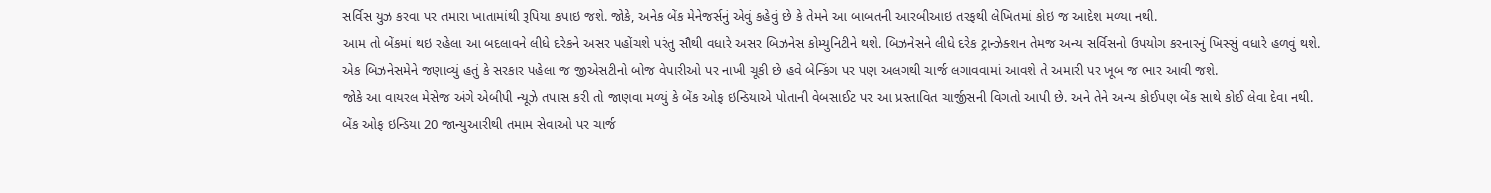સર્વિસ યુઝ કરવા પર તમારા ખાતામાંથી રૂપિયા કપાઇ જશે. જોકે, અનેક બેંક મેનેજર્સનું એવું કહેવું છે કે તેમને આ બાબતની આરબીઆઇ તરફથી લેખિતમાં કોઇ જ આદેશ મળ્યા નથી.
આમ તો બેંકમાં થઇ રહેલા આ બદલાવને લીધે દરેકને અસર પહોંચશે પરંતુ સૌથી વધારે અસર બિઝનેસ કોમ્યુનિટીને થશે. બિઝનેસને લીધે દરેક ટ્રાન્ઝેક્શન તેમજ અન્ય સર્વિસનો ઉપયોગ કરનારનું ખિસ્સું વધારે હળવું થશે. એક બિઝનેસમેને જણાવ્યું હતું કે સરકાર પહેલા જ જીએસટીનો બોજ વેપારીઓ પર નાખી ચૂકી છે હવે બેન્કિંગ પર પણ અલગથી ચાર્જ લગાવવામાં આવશે તે અમારી પર ખૂબ જ ભાર આવી જશે.
જોકે આ વાયરલ મેસેજ અંગે એબીપી ન્યૂઝે તપાસ કરી તો જાણવા મળ્યું કે બેંક ઓફ ઇન્ડિયાએ પોતાની વેબસાઈટ પર આ પ્રસ્તાવિત ચાર્જીસની વિગતો આપી છે. અને તેને અન્ય કોઈપણ બેંક સાથે કોઈ લેવા દેવા નથી. બેંક ઓફ ઇન્ડિયા 20 જાન્યુઆરીથી તમામ સેવાઓ પર ચાર્જ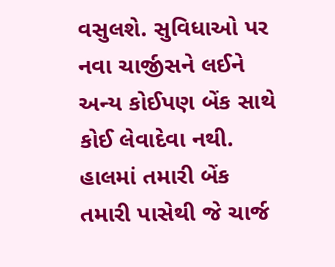વસુલશે. સુવિધાઓ પર નવા ચાર્જીસને લઈને અન્ય કોઈપણ બેંક સાથે કોઈ લેવાદેવા નથી. હાલમાં તમારી બેંક તમારી પાસેથી જે ચાર્જ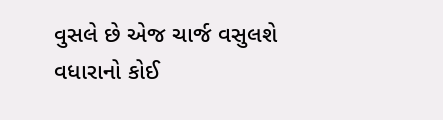વુસલે છે એજ ચાર્જ વસુલશે વધારાનો કોઈ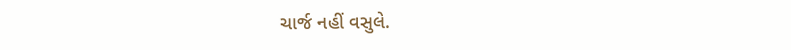ચાર્જ નહીં વસુલે.